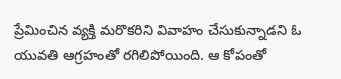ప్రేమించిన వ్యక్తి మరొకరిని వివాహం చేసుకున్నాడని ఓ యువతి ఆగ్రహంతో రగిలిపోయింది. ఆ కోపంతో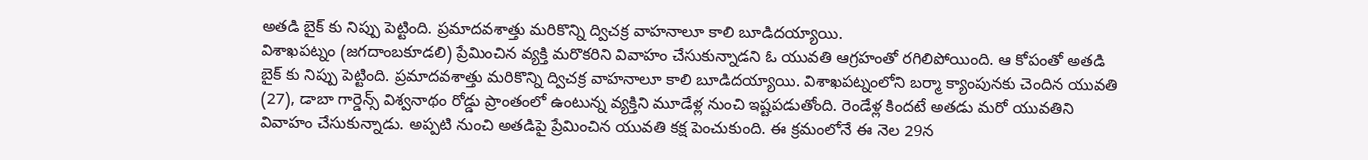అతడి బైక్ కు నిప్పు పెట్టింది. ప్రమాదవశాత్తు మరికొన్ని ద్విచక్ర వాహనాలూ కాలి బూడిదయ్యాయి.
విశాఖపట్నం (జగదాంబకూడలి) ప్రేమించిన వ్యక్తి మరొకరిని వివాహం చేసుకున్నాడని ఓ యువతి ఆగ్రహంతో రగిలిపోయింది. ఆ కోపంతో అతడి బైక్ కు నిప్పు పెట్టింది. ప్రమాదవశాత్తు మరికొన్ని ద్విచక్ర వాహనాలూ కాలి బూడిదయ్యాయి. విశాఖపట్నంలోని బర్మా క్యాంపునకు చెందిన యువతి (27), డాబా గార్డెన్స్ విశ్వనాథం రోడ్డు ప్రాంతంలో ఉంటున్న వ్యక్తిని మూడేళ్ల నుంచి ఇష్టపడుతోంది. రెండేళ్ల కిందటే అతడు మరో యువతిని వివాహం చేసుకున్నాడు. అప్పటి నుంచి అతడిపై ప్రేమించిన యువతి కక్ష పెంచుకుంది. ఈ క్రమంలోనే ఈ నెల 29న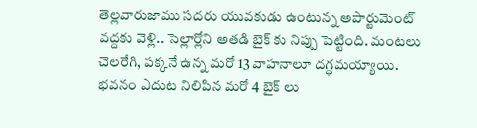తెల్లవారుజాము సదరు యువకుడు ఉంటున్న అపార్టుమెంట్ వద్దకు వెళ్లి.. సెల్లార్లోని అతడి బైక్ కు నిప్పు పెట్టింది. మంటలు చెలరేగి, పక్కనే ఉన్న మరో 13 వాహనాలూ దగ్ధమయ్యాయి. భవనం ఎదుట నిలిపిన మరో 4 బైక్ లు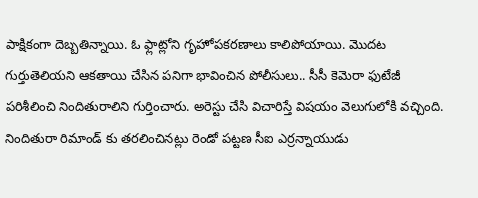పాక్షికంగా దెబ్బతిన్నాయి. ఓ ఫ్లాట్లోని గృహోపకరణాలు కాలిపోయాయి. మొదట గుర్తుతెలియని ఆకతాయి చేసిన పనిగా భావించిన పోలీసులు.. సీసీ కెమెరా ఫుటేజీ పరిశీలించి నిందితురాలిని గుర్తించారు. అరెస్టు చేసి విచారిస్తే విషయం వెలుగులోకి వచ్చింది. నిందితురా రిమాండ్ కు తరలించినట్లు రెండో పట్టణ సీఐ ఎర్రన్నాయుడు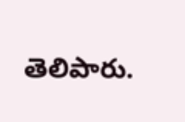తెలిపారు.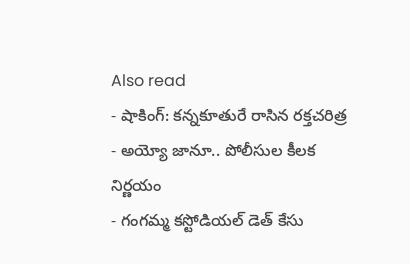Also read
- షాకింగ్: కన్నకూతురే రాసిన రక్తచరిత్ర
- అయ్యో జానూ.. పోలీసుల కీలక నిర్ణయం
- గంగమ్మ కస్టోడియల్ డెత్ కేసు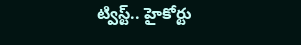ట్విస్ట్.. హైకోర్టు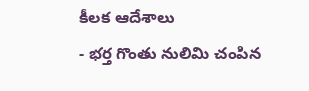కీలక ఆదేశాలు
- భర్త గొంతు నులిమి చంపిన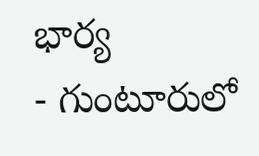భార్య
- గుంటూరులో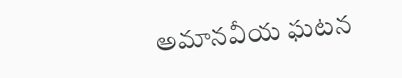అమానవీయ ఘటన